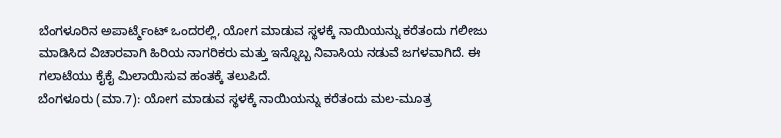ಬೆಂಗಳೂರಿನ ಅಪಾರ್ಟ್ಮೆಂಟ್ ಒಂದರಲ್ಲಿ, ಯೋಗ ಮಾಡುವ ಸ್ಥಳಕ್ಕೆ ನಾಯಿಯನ್ನು ಕರೆತಂದು ಗಲೀಜು ಮಾಡಿಸಿದ ವಿಚಾರವಾಗಿ ಹಿರಿಯ ನಾಗರಿಕರು ಮತ್ತು ಇನ್ನೊಬ್ಬ ನಿವಾಸಿಯ ನಡುವೆ ಜಗಳವಾಗಿದೆ. ಈ ಗಲಾಟೆಯು ಕೈಕೈ ಮಿಲಾಯಿಸುವ ಹಂತಕ್ಕೆ ತಲುಪಿದೆ.
ಬೆಂಗಳೂರು (ಮಾ.7): ಯೋಗ ಮಾಡುವ ಸ್ಥಳಕ್ಕೆ ನಾಯಿಯನ್ನು ಕರೆತಂದು ಮಲ-ಮೂತ್ರ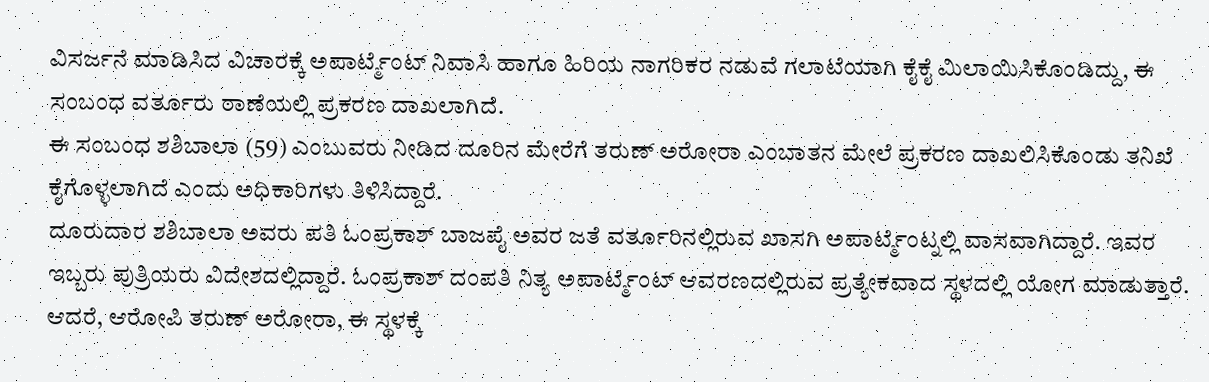ವಿಸರ್ಜನೆ ಮಾಡಿಸಿದ ವಿಚಾರಕ್ಕೆ ಅಪಾರ್ಟ್ಮೆಂಟ್ ನಿವಾಸಿ ಹಾಗೂ ಹಿರಿಯ ನಾಗರಿಕರ ನಡುವೆ ಗಲಾಟೆಯಾಗಿ ಕೈಕೈ ಮಿಲಾಯಿಸಿಕೊಂಡಿದ್ದು, ಈ ಸಂಬಂಧ ವರ್ತೂರು ಠಾಣೆಯಲ್ಲಿ ಪ್ರಕರಣ ದಾಖಲಾಗಿದೆ.
ಈ ಸಂಬಂಧ ಶಶಿಬಾಲಾ (59) ಎಂಬುವರು ನೀಡಿದ ದೂರಿನ ಮೇರೆಗೆ ತರುಣ್ ಅರೋರಾ ಎಂಬಾತನ ಮೇಲೆ ಪ್ರಕರಣ ದಾಖಲಿಸಿಕೊಂಡು ತನಿಖೆ ಕೈಗೊಳ್ಳಲಾಗಿದೆ ಎಂದು ಅಧಿಕಾರಿಗಳು ತಿಳಿಸಿದ್ದಾರೆ.
ದೂರುದಾರ ಶಶಿಬಾಲಾ ಅವರು ಪತಿ ಓಂಪ್ರಕಾಶ್ ಬಾಜಪೈ ಅವರ ಜತೆ ವರ್ತೂರಿನಲ್ಲಿರುವ ಖಾಸಗಿ ಅಪಾರ್ಟ್ಮೆಂಟ್ನಲ್ಲಿ ವಾಸವಾಗಿದ್ದಾರೆ. ಇವರ ಇಬ್ಬರು ಪುತ್ರಿಯರು ವಿದೇಶದಲ್ಲಿದ್ದಾರೆ. ಓಂಪ್ರಕಾಶ್ ದಂಪತಿ ನಿತ್ಯ ಅಪಾರ್ಟ್ಮೆಂಟ್ ಆವರಣದಲ್ಲಿರುವ ಪ್ರತ್ಯೇಕವಾದ ಸ್ಥಳದಲ್ಲಿ ಯೋಗ ಮಾಡುತ್ತಾರೆ. ಆದರೆ, ಆರೋಪಿ ತರುಣ್ ಅರೋರಾ, ಈ ಸ್ಥಳಕ್ಕೆ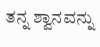ತನ್ನ ಶ್ವಾನವನ್ನು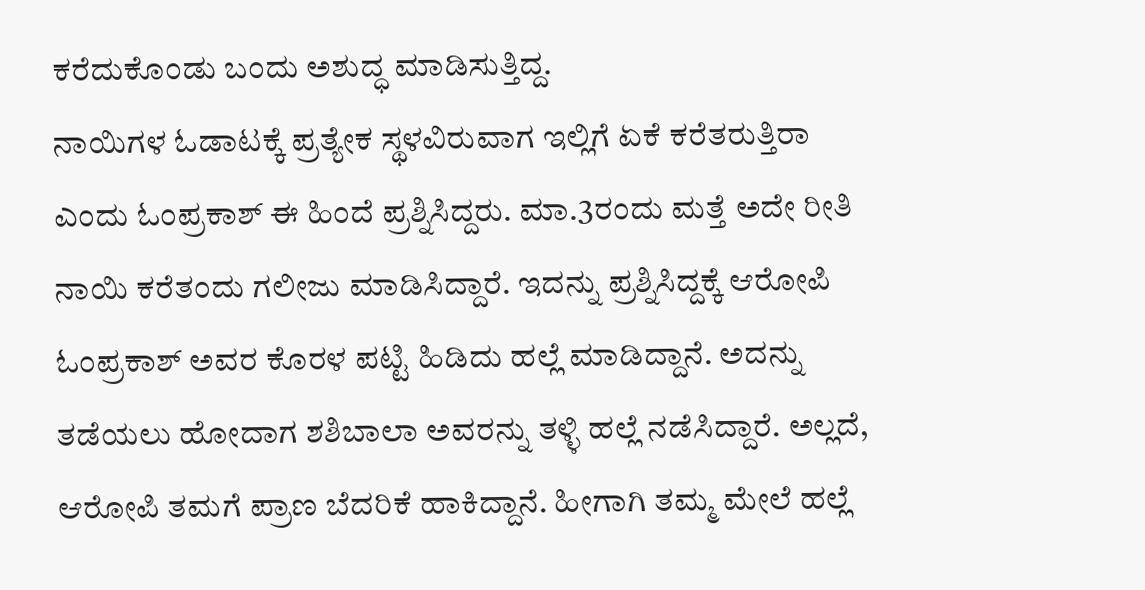ಕರೆದುಕೊಂಡು ಬಂದು ಅಶುದ್ಧ ಮಾಡಿಸುತ್ತಿದ್ದ.
ನಾಯಿಗಳ ಓಡಾಟಕ್ಕೆ ಪ್ರತ್ಯೇಕ ಸ್ಥಳವಿರುವಾಗ ಇಲ್ಲಿಗೆ ಏಕೆ ಕರೆತರುತ್ತಿರಾ ಎಂದು ಓಂಪ್ರಕಾಶ್ ಈ ಹಿಂದೆ ಪ್ರಶ್ನಿಸಿದ್ದರು. ಮಾ.3ರಂದು ಮತ್ತೆ ಅದೇ ರೀತಿ ನಾಯಿ ಕರೆತಂದು ಗಲೀಜು ಮಾಡಿಸಿದ್ದಾರೆ. ಇದನ್ನು ಪ್ರಶ್ನಿಸಿದ್ದಕ್ಕೆ ಆರೋಪಿ ಓಂಪ್ರಕಾಶ್ ಅವರ ಕೊರಳ ಪಟ್ಟಿ ಹಿಡಿದು ಹಲ್ಲೆ ಮಾಡಿದ್ದಾನೆ. ಅದನ್ನು ತಡೆಯಲು ಹೋದಾಗ ಶಶಿಬಾಲಾ ಅವರನ್ನು ತಳ್ಳಿ ಹಲ್ಲೆ ನಡೆಸಿದ್ದಾರೆ. ಅಲ್ಲದೆ, ಆರೋಪಿ ತಮಗೆ ಪ್ರಾಣ ಬೆದರಿಕೆ ಹಾಕಿದ್ದಾನೆ. ಹೀಗಾಗಿ ತಮ್ಮ ಮೇಲೆ ಹಲ್ಲೆ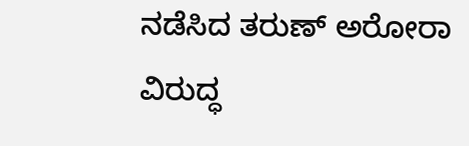ನಡೆಸಿದ ತರುಣ್ ಅರೋರಾ ವಿರುದ್ಧ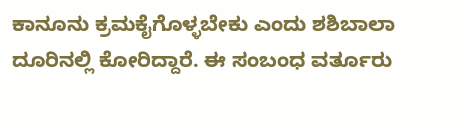ಕಾನೂನು ಕ್ರಮಕೈಗೊಳ್ಳಬೇಕು ಎಂದು ಶಶಿಬಾಲಾ ದೂರಿನಲ್ಲಿ ಕೋರಿದ್ದಾರೆ. ಈ ಸಂಬಂಧ ವರ್ತೂರು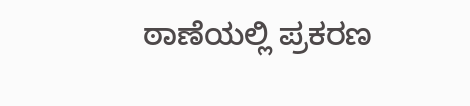ಠಾಣೆಯಲ್ಲಿ ಪ್ರಕರಣ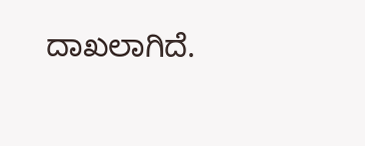ದಾಖಲಾಗಿದೆ.